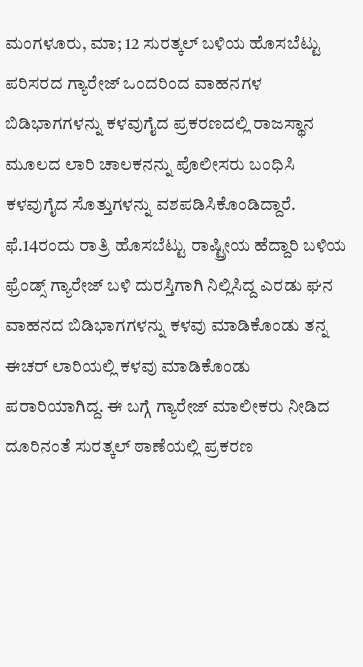ಮಂಗಳೂರು, ಮಾ; 12 ಸುರತ್ಕಲ್ ಬಳಿಯ ಹೊಸಬೆಟ್ಟು ಪರಿಸರದ ಗ್ಯಾರೇಜ್ ಒಂದರಿಂದ ವಾಹನಗಳ ಬಿಡಿಭಾಗಗಳನ್ನು ಕಳವುಗೈದ ಪ್ರಕರಣದಲ್ಲಿ ರಾಜಸ್ಥಾನ ಮೂಲದ ಲಾರಿ ಚಾಲಕನನ್ನು ಪೊಲೀಸರು ಬಂಧಿಸಿ ಕಳವುಗೈದ ಸೊತ್ತುಗಳನ್ನು ವಶಪಡಿಸಿಕೊಂಡಿದ್ದಾರೆ.
ಫೆ.14ರಂದು ರಾತ್ರಿ ಹೊಸಬೆಟ್ಟು ರಾಷ್ಟ್ರೀಯ ಹೆದ್ದಾರಿ ಬಳಿಯ ಫ್ರೆಂಡ್ಸ್ ಗ್ಯಾರೇಜ್ ಬಳಿ ದುರಸ್ತಿಗಾಗಿ ನಿಲ್ಲಿಸಿದ್ದ ಎರಡು ಘನ ವಾಹನದ ಬಿಡಿಭಾಗಗಳನ್ನು ಕಳವು ಮಾಡಿಕೊಂಡು ತನ್ನ ಈಚರ್ ಲಾರಿಯಲ್ಲಿ ಕಳವು ಮಾಡಿಕೊಂಡು ಪರಾರಿಯಾಗಿದ್ದ. ಈ ಬಗ್ಗೆ ಗ್ಯಾರೇಜ್ ಮಾಲೀಕರು ನೀಡಿದ ದೂರಿನಂತೆ ಸುರತ್ಕಲ್ ಠಾಣೆಯಲ್ಲಿ ಪ್ರಕರಣ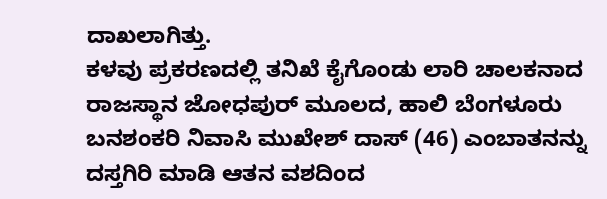ದಾಖಲಾಗಿತ್ತು.
ಕಳವು ಪ್ರಕರಣದಲ್ಲಿ ತನಿಖೆ ಕೈಗೊಂಡು ಲಾರಿ ಚಾಲಕನಾದ ರಾಜಸ್ಥಾನ ಜೋಧಪುರ್ ಮೂಲದ, ಹಾಲಿ ಬೆಂಗಳೂರು ಬನಶಂಕರಿ ನಿವಾಸಿ ಮುಖೇಶ್ ದಾಸ್ (46) ಎಂಬಾತನನ್ನು ದಸ್ತಗಿರಿ ಮಾಡಿ ಆತನ ವಶದಿಂದ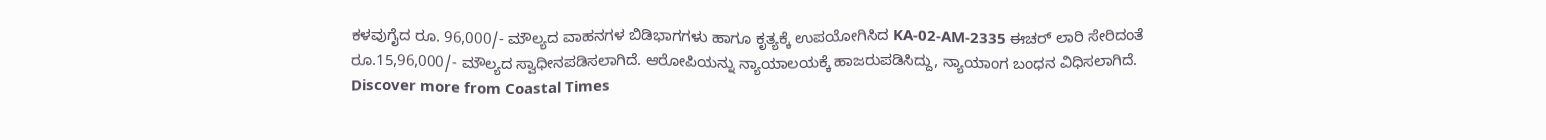ಕಳವುಗೈದ ರೂ. 96,000/- ಮೌಲ್ಯದ ವಾಹನಗಳ ಬಿಡಿಭಾಗಗಳು ಹಾಗೂ ಕೃತ್ಯಕ್ಕೆ ಉಪಯೋಗಿಸಿದ KA-02-AM-2335 ಈಚರ್ ಲಾರಿ ಸೇರಿದಂತೆ ರೂ.15,96,000/- ಮೌಲ್ಯದ ಸ್ವಾಧೀನಪಡಿಸಲಾಗಿದೆ. ಆರೋಪಿಯನ್ನು ನ್ಯಾಯಾಲಯಕ್ಕೆ ಹಾಜರುಪಡಿಸಿದ್ದು, ನ್ಯಾಯಾಂಗ ಬಂಧನ ವಿಧಿಸಲಾಗಿದೆ.
Discover more from Coastal Times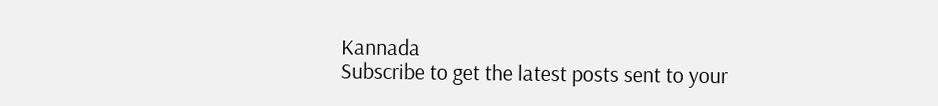Kannada
Subscribe to get the latest posts sent to your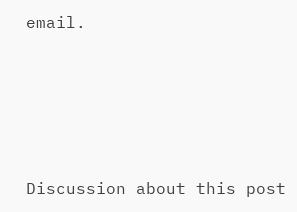email.







Discussion about this post